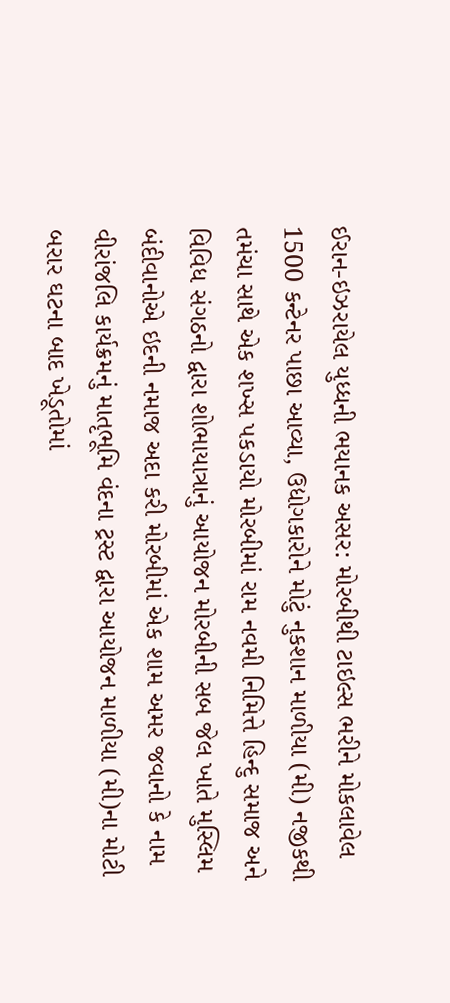ઈરાન-ઇઝરાયેલ યુધ્ધની ભયાનક અસર: મોરબીથી ટાઇલ્સ ભરીને મોકલાવેલ 1500 કન્ટેનર પાછા આવ્યા, ઉદ્યોગકારોને મોટું નુકશાન માળીયા (મી) નજીકથી તમંચા સાથે એક શખ્સ પકડાયો મોરબીમાં રામ નવમી નિમિત્તે હિન્દુ સમાજ અને વિવિધ સંગઠનો દ્વારા શોભાયાત્રાનું આયોજન મોરબીની સબ જેલ ખાતે મુસ્લિમ બંદીવાનોએ ઇદની નમાજ અદા કરી મોરબીમાં એક શામ અમર જવાનો કે નામ વીરાંજલિ કાર્યક્રમનું માતૃભૂમિ વંદના ટ્રસ્ટ દ્વારા આયોજન માળીયા (મી)ના મોટી બરાર ઘટના બાદ ખેડૂતોમાં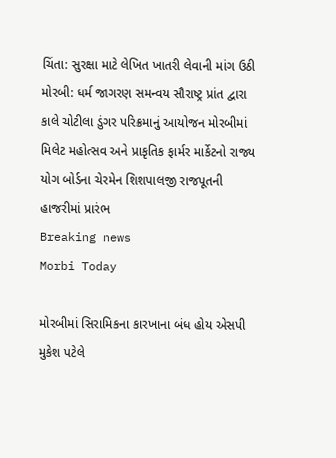ચિંતા: સુરક્ષા માટે લેખિત ખાતરી લેવાની માંગ ઉઠી મોરબી: ધર્મ જાગરણ સમન્વય સૌરાષ્ટ્ર પ્રાંત દ્વારા કાલે ચોટીલા ડુંગર પરિક્રમાનું આયોજન મોરબીમાં મિલેટ મહોત્સવ અને પ્રાકૃતિક ફાર્મર માર્કેટનો રાજ્ય યોગ બોર્ડના ચેરમેન શિશપાલજી રાજપૂતની હાજરીમાં પ્રારંભ
Breaking news
Morbi Today

મોરબીમાં સિરામિકના કારખાના બંધ હોય એસપી મુકેશ પટેલે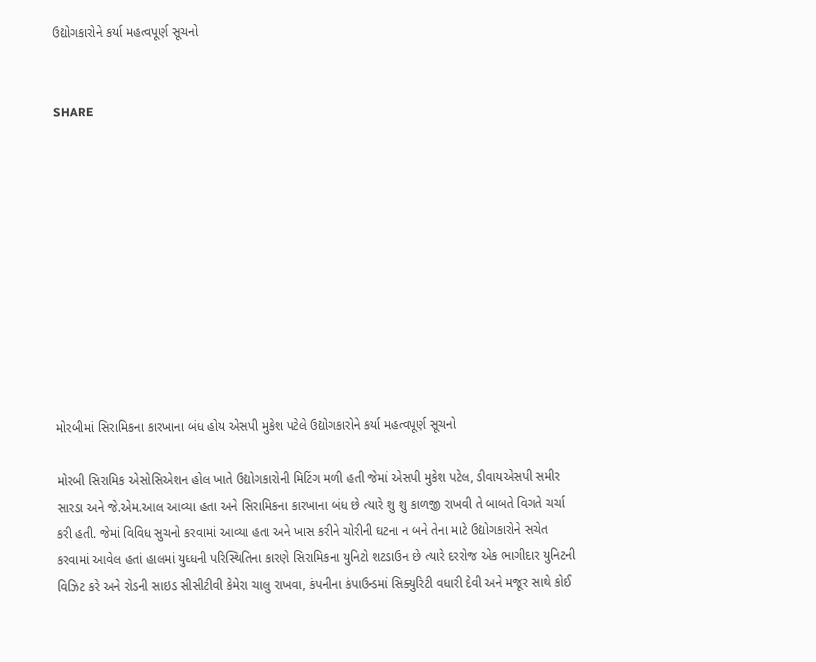ઉદ્યોગકારોને કર્યા મહત્વપૂર્ણ સૂચનો


SHARE











મોરબીમાં સિરામિકના કારખાના બંધ હોય એસપી મુકેશ પટેલે ઉદ્યોગકારોને કર્યા મહત્વપૂર્ણ સૂચનો

મોરબી સિરામિક એસોસિએશન હોલ ખાતે ઉદ્યોગકારોની મિટિંગ મળી હતી જેમાં એસપી મુકેશ પટેલ, ડીવાયએસપી સમીર સારડા અને જે.એમ.આલ આવ્યા હતા અને સિરામિકના કારખાના બંધ છે ત્યારે શુ શુ કાળજી રાખવી તે બાબતે વિગતે ચર્ચા કરી હતી. જેમાં વિવિધ સુચનો કરવામાં આવ્યા હતા અને ખાસ કરીને ચોરીની ઘટના ન બને તેના માટે ઉદ્યોગકારોને સચેત કરવામાં આવેલ હતાં હાલમાં યુધ્ધની પરિસ્થિતિના કારણે સિરામિકના યુનિટો શટડાઉન છે ત્યારે દરરોજ એક ભાગીદાર યુનિટની વિઝિટ કરે અને રોડની સાઇડ સીસીટીવી કેમેરા ચાલુ રાખવા, કંપનીના કંપાઉન્ડમાં સિક્યુરિટી વધારી દેવી અને મજૂર સાથે કોઈ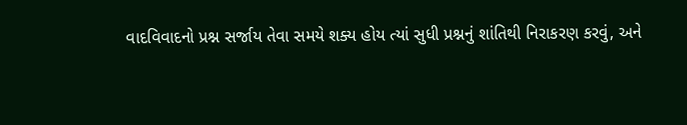વાદવિવાદનો પ્રશ્ન સર્જાય તેવા સમયે શક્ય હોય ત્યાં સુધી પ્રશ્નનું શાંતિથી નિરાકરણ કરવું, અને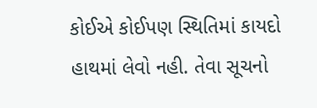કોઈએ કોઈપણ સ્થિતિમાં કાયદો હાથમાં લેવો નહી. તેવા સૂચનો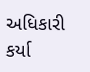અધિકારી કર્યા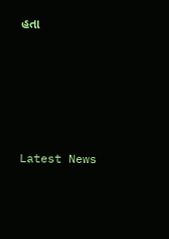હતા






Latest News